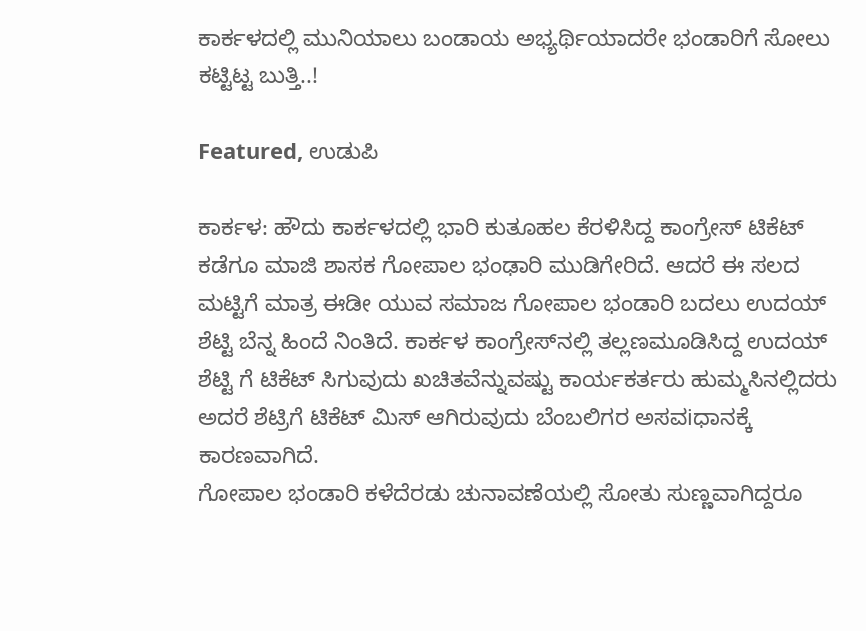ಕಾರ್ಕಳದಲ್ಲಿ ಮುನಿಯಾಲು ಬಂಡಾಯ ಅಭ್ಯರ್ಥಿಯಾದರೇ ಭಂಡಾರಿಗೆ ಸೋಲು ಕಟ್ಟಿಟ್ಟ ಬುತ್ತಿ..!

Featured, ಉಡುಪಿ

ಕಾರ್ಕಳ: ಹೌದು ಕಾರ್ಕಳದಲ್ಲಿ ಭಾರಿ ಕುತೂಹಲ ಕೆರಳಿಸಿದ್ದ ಕಾಂಗ್ರೇಸ್ ಟಿಕೆಟ್ ಕಡೆಗೂ ಮಾಜಿ ಶಾಸಕ ಗೋಪಾಲ ಭಂಢಾರಿ ಮುಡಿಗೇರಿದೆ. ಆದರೆ ಈ ಸಲದ ಮಟ್ಟಿಗೆ ಮಾತ್ರ ಈಡೀ ಯುವ ಸಮಾಜ ಗೋಪಾಲ ಭಂಡಾರಿ ಬದಲು ಉದಯ್ ಶೆಟ್ಟಿ ಬೆನ್ನ ಹಿಂದೆ ನಿಂತಿದೆ. ಕಾರ್ಕಳ ಕಾಂಗ್ರೇಸ್‍ನಲ್ಲಿ ತಲ್ಲಣಮೂಡಿಸಿದ್ದ ಉದಯ್ ಶೆಟ್ಟಿ ಗೆ ಟಿಕೆಟ್ ಸಿಗುವುದು ಖಚಿತವೆನ್ನುವಷ್ಟು ಕಾರ್ಯಕರ್ತರು ಹುಮ್ಮಸಿನಲ್ಲಿದರು ಅದರೆ ಶೆಟ್ರಿಗೆ ಟಿಕೆಟ್ ಮಿಸ್ ಆಗಿರುವುದು ಬೆಂಬಲಿಗರ ಅಸವiಧಾನಕ್ಕೆ ಕಾರಣವಾಗಿದೆ.
ಗೋಪಾಲ ಭಂಡಾರಿ ಕಳೆದೆರಡು ಚುನಾವಣೆಯಲ್ಲಿ ಸೋತು ಸುಣ್ಣವಾಗಿದ್ದರೂ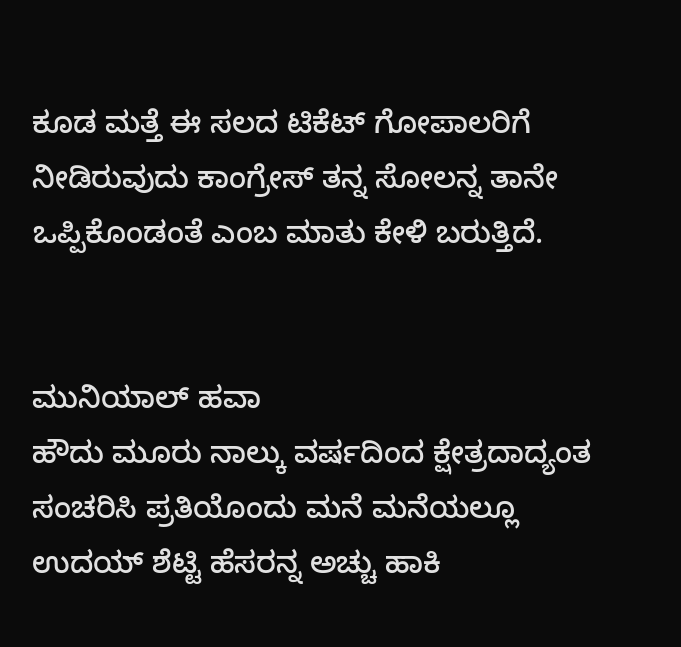ಕೂಡ ಮತ್ತೆ ಈ ಸಲದ ಟಿಕೆಟ್ ಗೋಪಾಲರಿಗೆ ನೀಡಿರುವುದು ಕಾಂಗ್ರೇಸ್ ತನ್ನ ಸೋಲನ್ನ ತಾನೇ ಒಪ್ಪಿಕೊಂಡಂತೆ ಎಂಬ ಮಾತು ಕೇಳಿ ಬರುತ್ತಿದೆ.


ಮುನಿಯಾಲ್ ಹವಾ
ಹೌದು ಮೂರು ನಾಲ್ಕು ವರ್ಷದಿಂದ ಕ್ಷೇತ್ರದಾದ್ಯಂತ ಸಂಚರಿಸಿ ಪ್ರತಿಯೊಂದು ಮನೆ ಮನೆಯಲ್ಲೂ ಉದಯ್ ಶೆಟ್ಟಿ ಹೆಸರನ್ನ ಅಚ್ಚು ಹಾಕಿ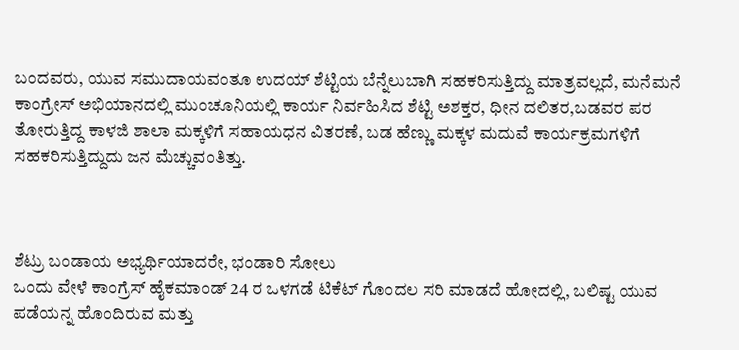ಬಂದವರು, ಯುವ ಸಮುದಾಯವಂತೂ ಉದಯ್ ಶೆಟ್ಟಿಯ ಬೆನ್ನೆಲುಬಾಗಿ ಸಹಕರಿಸುತ್ತಿದ್ದು ಮಾತ್ರವಲ್ಲದೆ, ಮನೆಮನೆ ಕಾಂಗ್ರೇಸ್ ಅಭಿಯಾನದಲ್ಲಿ ಮುಂಚೂನಿಯಲ್ಲಿ ಕಾರ್ಯ ನಿರ್ವಹಿಸಿದ ಶೆಟ್ಟಿ ಅಶಕ್ತರ, ಧೀನ ದಲಿತರ,ಬಡವರ ಪರ ತೋರುತ್ತಿದ್ದ ಕಾಳಜಿ ಶಾಲಾ ಮಕ್ಕಳಿಗೆ ಸಹಾಯಧನ ವಿತರಣೆ, ಬಡ ಹೆಣ್ಣು ಮಕ್ಕಳ ಮದುವೆ ಕಾರ್ಯಕ್ರಮಗಳಿಗೆ ಸಹಕರಿಸುತ್ತಿದ್ದುದು ಜನ ಮೆಚ್ಚುವಂತಿತ್ತು.



ಶೆಟ್ರು ಬಂಡಾಯ ಅಭ್ಯರ್ಥಿಯಾದರೇ, ಭಂಡಾರಿ ಸೋಲು
ಒಂದು ವೇಳೆ ಕಾಂಗ್ರೆಸ್ ಹೈಕಮಾಂಡ್ 24 ರ ಒಳಗಡೆ ಟಿಕೆಟ್ ಗೊಂದಲ ಸರಿ ಮಾಡದೆ ಹೋದಲ್ಲಿ, ಬಲಿಷ್ಟ ಯುವ ಪಡೆಯನ್ನ ಹೊಂದಿರುವ ಮತ್ತು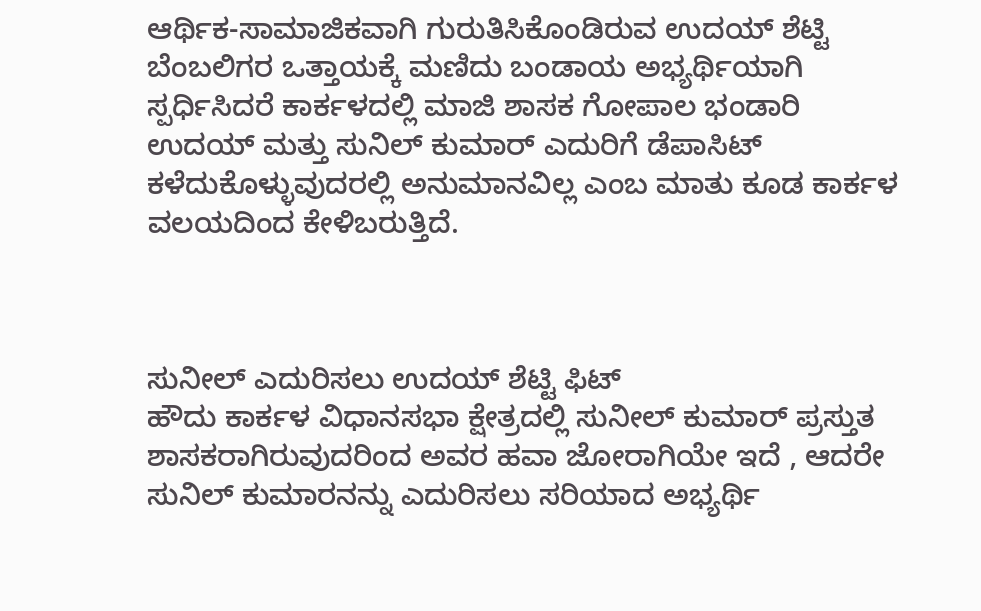ಆರ್ಥಿಕ-ಸಾಮಾಜಿಕವಾಗಿ ಗುರುತಿಸಿಕೊಂಡಿರುವ ಉದಯ್ ಶೆಟ್ಟಿ ಬೆಂಬಲಿಗರ ಒತ್ತಾಯಕ್ಕೆ ಮಣಿದು ಬಂಡಾಯ ಅಭ್ಯರ್ಥಿಯಾಗಿ ಸ್ಪರ್ಧಿಸಿದರೆ ಕಾರ್ಕಳದಲ್ಲಿ ಮಾಜಿ ಶಾಸಕ ಗೋಪಾಲ ಭಂಡಾರಿ ಉದಯ್ ಮತ್ತು ಸುನಿಲ್ ಕುಮಾರ್ ಎದುರಿಗೆ ಡೆಪಾಸಿಟ್ ಕಳೆದುಕೊಳ್ಳುವುದರಲ್ಲಿ ಅನುಮಾನವಿಲ್ಲ ಎಂಬ ಮಾತು ಕೂಡ ಕಾರ್ಕಳ ವಲಯದಿಂದ ಕೇಳಿಬರುತ್ತಿದೆ.



ಸುನೀಲ್ ಎದುರಿಸಲು ಉದಯ್ ಶೆಟ್ಟಿ ಫಿಟ್
ಹೌದು ಕಾರ್ಕಳ ವಿಧಾನಸಭಾ ಕ್ಷೇತ್ರದಲ್ಲಿ ಸುನೀಲ್ ಕುಮಾರ್ ಪ್ರಸ್ತುತ ಶಾಸಕರಾಗಿರುವುದರಿಂದ ಅವರ ಹವಾ ಜೋರಾಗಿಯೇ ಇದೆ , ಆದರೇ ಸುನಿಲ್ ಕುಮಾರನನ್ನು ಎದುರಿಸಲು ಸರಿಯಾದ ಅಭ್ಯರ್ಥಿ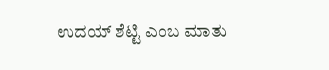ಉದಯ್ ಶೆಟ್ಟಿ ಎಂಬ ಮಾತು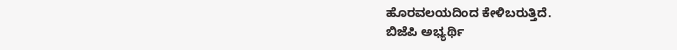ಹೊರವಲಯದಿಂದ ಕೇಳಿಬರುತ್ತಿದೆ.
ಬಿಜೆಪಿ ಅಭ್ಯರ್ಥಿ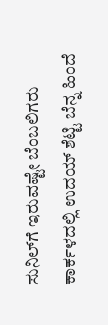ಸುನಿಲ್‍ಗೆ ಇರುವಷ್ಟೇ ಬೆಂಬಲಿಗರು ಕಾರ್ಕಳದಲ್ಲಿ ಉದಯ್ ಶೆಟ್ಟಿ ಬೆನ್ನ ಹಿಂದೆ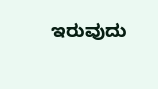ಇರುವುದು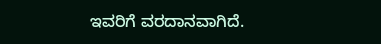ಇವರಿಗೆ ವರದಾನವಾಗಿದೆ.